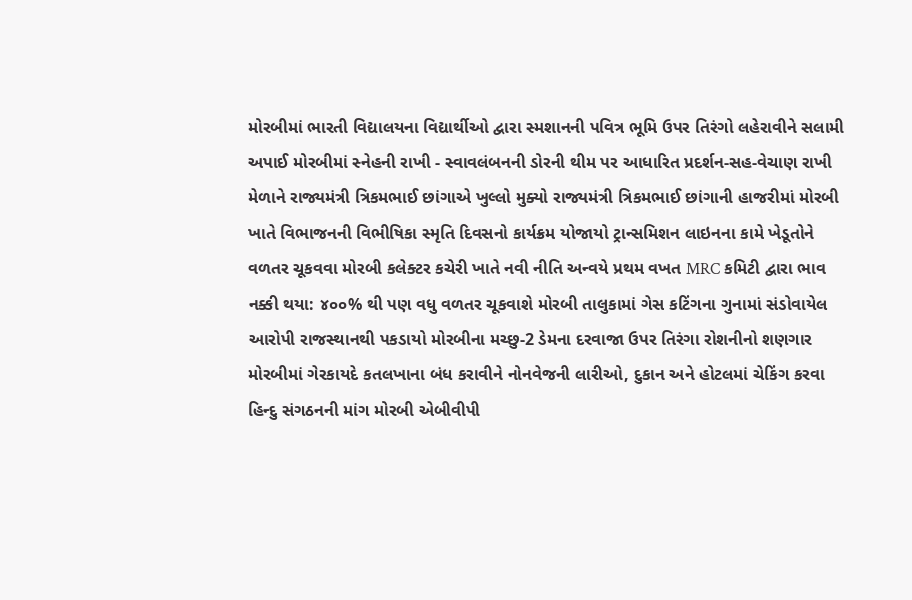મોરબીમાં ભારતી વિદ્યાલયના વિદ્યાર્થીઓ દ્વારા સ્મશાનની પવિત્ર ભૂમિ ઉપર તિરંગો લહેરાવીને સલામી અપાઈ મોરબીમાં સ્નેહની રાખી - સ્વાવલંબનની ડોરની થીમ પર આધારિત પ્રદર્શન-સહ-વેચાણ રાખી મેળાને રાજ્યમંત્રી ત્રિકમભાઈ છાંગાએ ખુલ્લો મુક્યો રાજ્યમંત્રી ત્રિકમભાઈ છાંગાની હાજરીમાં મોરબી ખાતે વિભાજનની વિભીષિકા સ્મૃતિ દિવસનો કાર્યક્રમ યોજાયો ટ્રાન્સમિશન લાઇનના કામે ખેડૂતોને વળતર ચૂકવવા મોરબી કલેક્ટર કચેરી ખાતે નવી નીતિ અન્વયે પ્રથમ વખત MRC કમિટી દ્વારા ભાવ નક્કી થયા: ૪૦૦% થી પણ વધુ વળતર ચૂકવાશે મોરબી તાલુકામાં ગેસ કટિંગના ગુનામાં સંડોવાયેલ આરોપી રાજસ્થાનથી પકડાયો મોરબીના મચ્છુ-2 ડેમના દરવાજા ઉપર તિરંગા રોશનીનો શણગાર મોરબીમાં ગેરકાયદે કતલખાના બંધ કરાવીને નોનવેજની લારીઓ, દુકાન અને હોટલમાં ચેકિંગ કરવા હિન્દુ સંગઠનની માંગ મોરબી એબીવીપી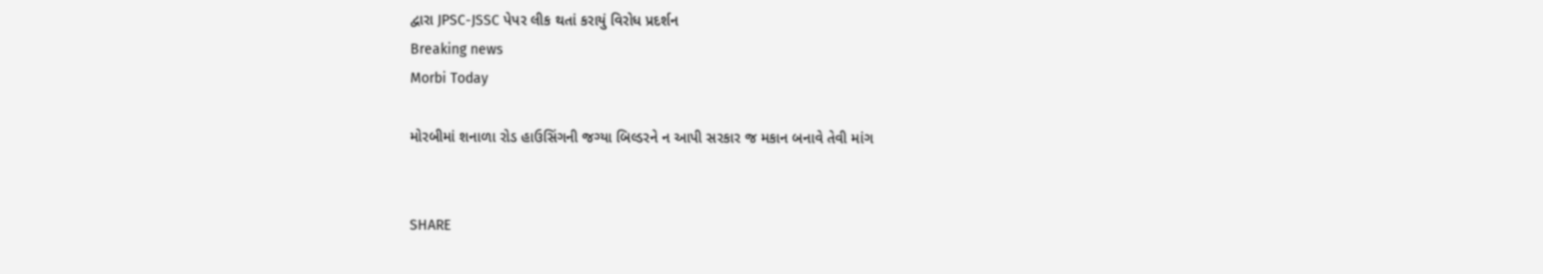દ્વારા JPSC-JSSC પેપર લીક થતાં કરાયું વિરોધ પ્રદર્શન
Breaking news
Morbi Today

મોરબીમાં શનાળા રોડ હાઉસિંગની જગ્યા બિલ્ડરને ન આપી સરકાર જ મકાન બનાવે તેવી માંગ


SHARE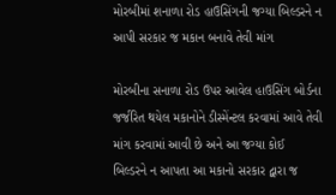મોરબીમાં શનાળા રોડ હાઉસિંગની જગ્યા બિલ્ડરને ન આપી સરકાર જ મકાન બનાવે તેવી માંગ

મોરબીના સનાળા રોડ ઉપર આવેલ હાઉસિંગ બોર્ડના જર્જરિત થયેલ મકાનોને ડીસ્મેંન્ટલ કરવામાં આવે તેવી માંગ કરવામાં આવી છે અને આ જગ્યા કોઈ  બિલ્ડરને ન આપતા આ મકાનો સરકાર દ્વારા જ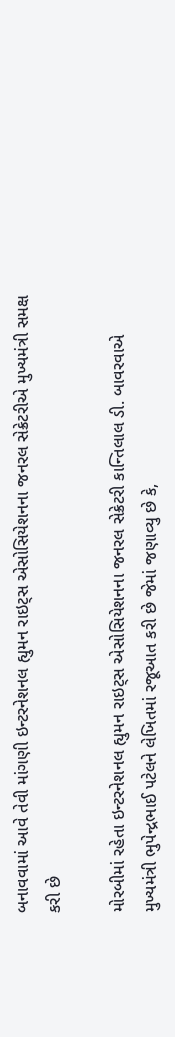બનાવવામાં આવે તેવી માંગણી ઇન્ટરનેશનલ હ્યુમન રાઇટ્સ એસોસિયેશનના જનરલ સેક્રેટરીએ મુખ્યમંત્રી સમક્ષ કરી છે

મોરબીમાં રહેતા ઇન્ટરનેશનલ હ્યુમન રાઇટ્સ એસોસિયેશનના જનરલ સેક્રેટરી કાન્તિલાલ ડી. બાવરવાએ મુખ્યમંત્રી ભુપેન્દ્રભાઈ પટેલને લેખિતમાં રજૂઆત કરી છે જેમાં જણાવ્યુ છે કે,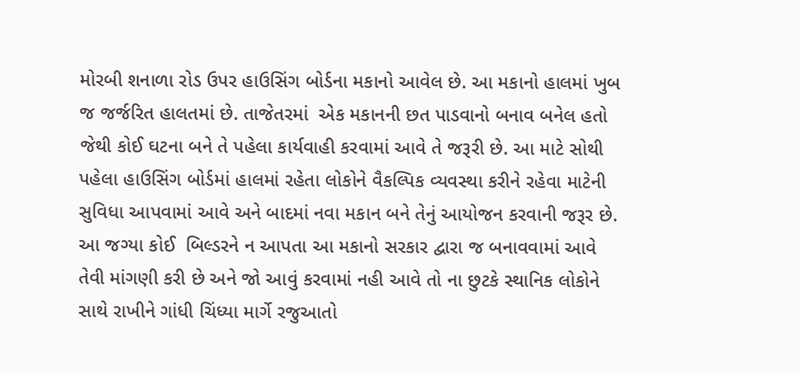મોરબી શનાળા રોડ ઉપર હાઉસિંગ બોર્ડના મકાનો આવેલ છે. આ મકાનો હાલમાં ખુબ જ જર્જરિત હાલતમાં છે. તાજેતરમાં  એક મકાનની છત પાડવાનો બનાવ બનેલ હતો જેથી કોઈ ઘટના બને તે પહેલા કાર્યવાહી કરવામાં આવે તે જરૂરી છે. આ માટે સોથી પહેલા હાઉસિંગ બોર્ડમાં હાલમાં રહેતા લોકોને વૈકલ્પિક વ્યવસ્થા કરીને રહેવા માટેની સુવિધા આપવામાં આવે અને બાદમાં નવા મકાન બને તેનું આયોજન કરવાની જરૂર છે. આ જગ્યા કોઈ  બિલ્ડરને ન આપતા આ મકાનો સરકાર દ્વારા જ બનાવવામાં આવે તેવી માંગણી કરી છે અને જો આવું કરવામાં નહી આવે તો ના છુટકે સ્થાનિક લોકોને સાથે રાખીને ગાંધી ચિંધ્યા માર્ગે રજુઆતો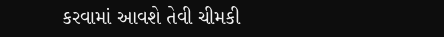કરવામાં આવશે તેવી ચીમકી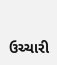ઉચ્ચારી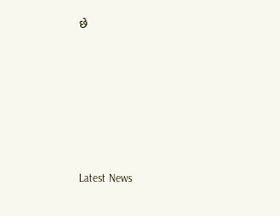છે






Latest News